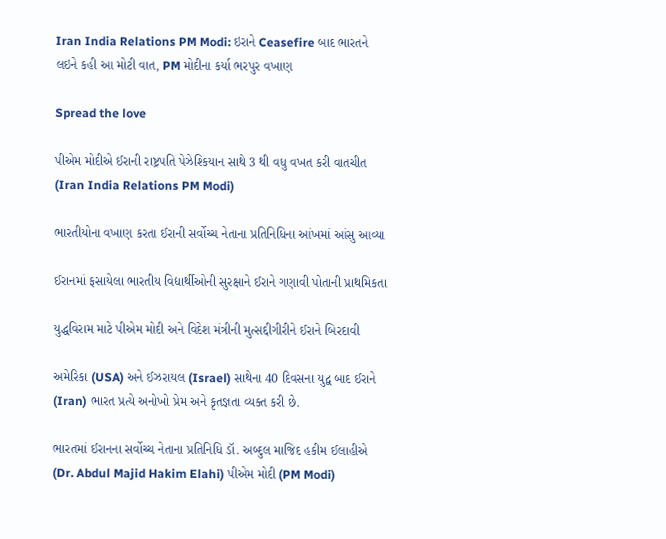Iran India Relations PM Modi: ઇરાને Ceasefire બાદ ભારતને લઇને કહી આ મોટી વાત, PM મોદીના કર્યા ભરપુર વખાણ

Spread the love

પીએમ મોદીએ ઈરાની રાષ્ટ્રપતિ પેઝેશ્કિયાન સાથે 3 થી વધુ વખત કરી વાતચીત (Iran India Relations PM Modi)

ભારતીયોના વખાણ કરતા ઈરાની સર્વોચ્ચ નેતાના પ્રતિનિધિના આંખમાં આંસુ આવ્યા

ઈરાનમાં ફસાયેલા ભારતીય વિદ્યાર્થીઓની સુરક્ષાને ઈરાને ગણાવી પોતાની પ્રાથમિકતા

યુદ્ધવિરામ માટે પીએમ મોદી અને વિદેશ મંત્રીની મુત્સદ્દીગીરીને ઈરાને બિરદાવી

અમેરિકા (USA) અને ઈઝરાયલ (Israel) સાથેના 40 દિવસના યુદ્વ બાદ ઈરાને (Iran) ભારત પ્રત્યે અનોખો પ્રેમ અને કૃતજ્ઞતા વ્યક્ત કરી છે.

ભારતમાં ઈરાનના સર્વોચ્ચ નેતાના પ્રતિનિધિ ડૉ. અબ્દુલ માજિદ હકીમ ઈલાહીએ (Dr. Abdul Majid Hakim Elahi) પીએમ મોદી (PM Modi)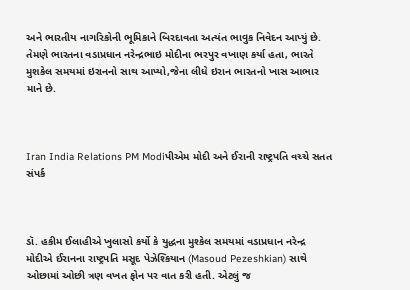અને ભારતીય નાગરિકોની ભૂમિકાને બિરદાવતા અત્યંત ભાવુક નિવેદન આપ્યું છે. તેમણે ભારતના વડાપ્રધાન નરેન્દ્રભાઇ મોદીના ભરપુર વખાણ કર્યા હતા, ભારતે મુશકેલ સમયમાં ઇરાનનો સાથ આપ્યો,જેના લીધે ઇરાન ભારતનો ખાસ આભાર માને છે.



Iran India Relations PM Modiપીએમ મોદી અને ઈરાની રાષ્ટ્રપતિ વચ્ચે સતત સંપર્ક



ડૉ. હકીમ ઈલાહીએ ખુલાસો કર્યો કે યુદ્ધના મુશ્કેલ સમયમાં વડાપ્રધાન નરેન્દ્ર મોદીએ ઈરાનના રાષ્ટ્રપતિ મસૂદ પેઝેશ્કિયાન (Masoud Pezeshkian) સાથે ઓછામાં ઓછી ત્રણ વખત ફોન પર વાત કરી હતી. એટલું જ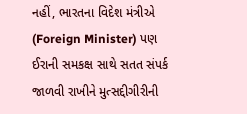નહીં, ભારતના વિદેશ મંત્રીએ (Foreign Minister) પણ ઈરાની સમકક્ષ સાથે સતત સંપર્ક જાળવી રાખીને મુત્સદ્દીગીરીની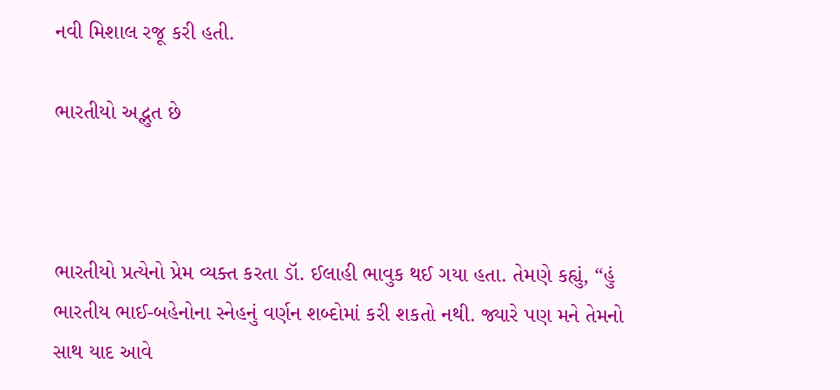નવી મિશાલ રજૂ કરી હતી.

ભારતીયો અદ્ભુત છે



ભારતીયો પ્રત્યેનો પ્રેમ વ્યક્ત કરતા ડૉ. ઈલાહી ભાવુક થઈ ગયા હતા. તેમણે કહ્યું, “હું ભારતીય ભાઈ-બહેનોના સ્નેહનું વર્ણન શબ્દોમાં કરી શકતો નથી. જ્યારે પણ મને તેમનો સાથ યાદ આવે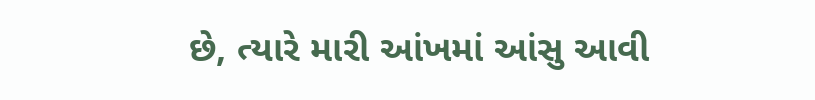છે, ત્યારે મારી આંખમાં આંસુ આવી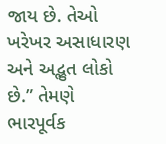જાય છે. તેઓ ખરેખર અસાધારણ અને અદ્ભુત લોકો છે.” તેમણે ભારપૂર્વક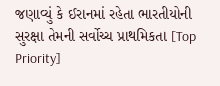જણાવ્યું કે ઈરાનમાં રહેતા ભારતીયોની સુરક્ષા તેમની સર્વોચ્ચ પ્રાથમિકતા [Top Priority]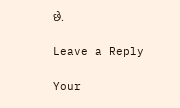છે.

Leave a Reply

Your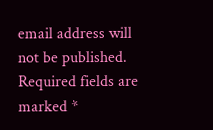email address will not be published. Required fields are marked *